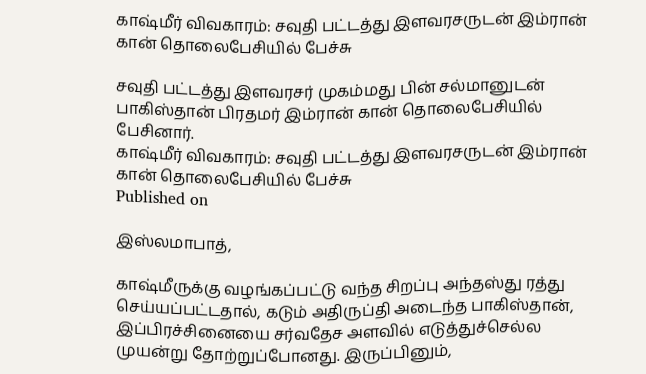காஷ்மீர் விவகாரம்: சவுதி பட்டத்து இளவரசருடன் இம்ரான் கான் தொலைபேசியில் பேச்சு

சவுதி பட்டத்து இளவரசர் முகம்மது பின் சல்மானுடன் பாகிஸ்தான் பிரதமர் இம்ரான் கான் தொலைபேசியில் பேசினார்.
காஷ்மீர் விவகாரம்: சவுதி பட்டத்து இளவரசருடன் இம்ரான் கான் தொலைபேசியில் பேச்சு
Published on

இஸ்லமாபாத்,

காஷ்மீருக்கு வழங்கப்பட்டு வந்த சிறப்பு அந்தஸ்து ரத்து செய்யப்பட்டதால், கடும் அதிருப்தி அடைந்த பாகிஸ்தான், இப்பிரச்சினையை சர்வதேச அளவில் எடுத்துச்செல்ல முயன்று தோற்றுப்போனது. இருப்பினும்,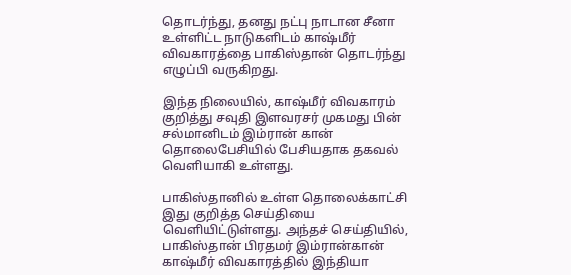தொடர்ந்து, தனது நட்பு நாடான சீனா உள்ளிட்ட நாடுகளிடம் காஷ்மீர் விவகாரத்தை பாகிஸ்தான் தொடர்ந்து எழுப்பி வருகிறது.

இந்த நிலையில், காஷ்மீர் விவகாரம் குறித்து சவுதி இளவரசர் முகமது பின் சல்மானிடம் இம்ரான் கான் தொலைபேசியில் பேசியதாக தகவல் வெளியாகி உள்ளது.

பாகிஸ்தானில் உள்ள தொலைக்காட்சி இது குறித்த செய்தியை வெளியிட்டுள்ளது. அந்தச் செய்தியில், பாகிஸ்தான் பிரதமர் இம்ரான்கான் காஷ்மீர் விவகாரத்தில் இந்தியா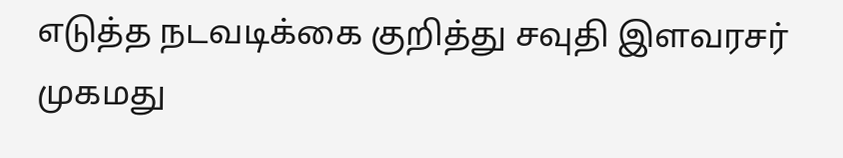எடுத்த நடவடிக்கை குறித்து சவுதி இளவரசர் முகமது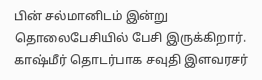பின் சல்மானிடம் இன்று தொலைபேசியில் பேசி இருக்கிறார். காஷ்மீர் தொடர்பாக சவுதி இளவரசர்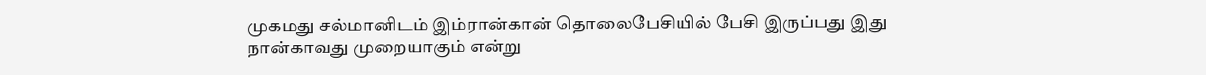முகமது சல்மானிடம் இம்ரான்கான் தொலைபேசியில் பேசி இருப்பது இது நான்காவது முறையாகும் என்று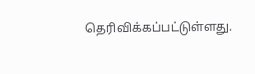தெரிவிக்கப்பட்டுள்ளது.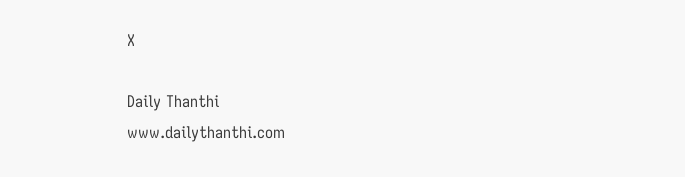X

Daily Thanthi
www.dailythanthi.com